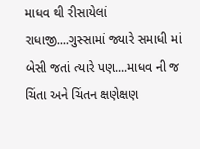માધવ થી રીસાયેલાં રાધાજી....ગુસ્સામાં જ્યારે સમાધી માં બેસી જતાં ત્યારે પણ....માધવ ની જ ચિંતા અને ચિંતન ક્ષણેક્ષણ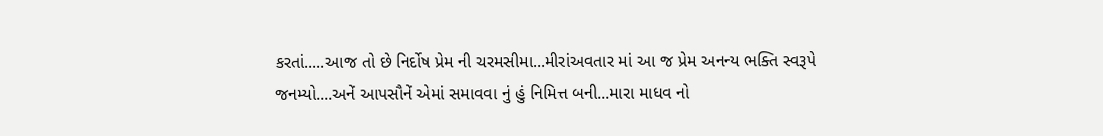કરતાં.....આજ તો છે નિર્દોષ પ્રેમ ની ચરમસીમા...મીરાંઅવતાર માં આ જ પ્રેમ અનન્ય ભક્તિ સ્વરૂપે જનમ્યો....અનેં આપસૌનેં એમાં સમાવવા નું હું નિમિત્ત બની...મારા માધવ નો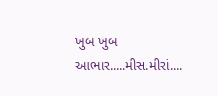ખુબ ખુબ આભાર.....મીસ.મીરાં....